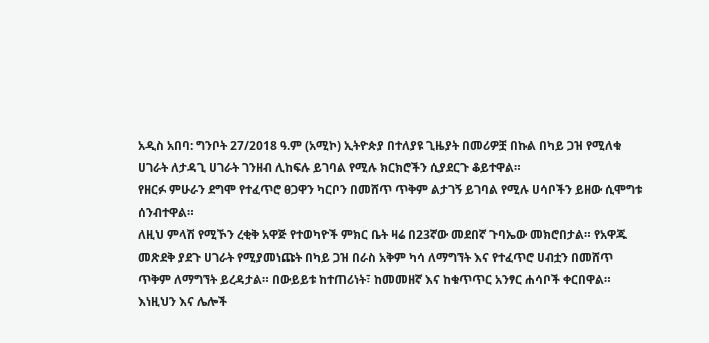አዲስ አበባ: ግንቦት 27/2018 ዓ.ም (አሚኮ) ኢትዮጵያ በተለያዩ ጊዜያት በመሪዎቿ በኩል በካይ ጋዝ የሚለቁ ሀገራት ለታዳጊ ሀገራት ገንዘብ ሊከፍሉ ይገባል የሚሉ ክርክሮችን ሲያደርጉ ቆይተዋል።
የዘርፉ ምሁራን ደግሞ የተፈጥሮ ፀጋዋን ካርቦን በመሸጥ ጥቅም ልታገኝ ይገባል የሚሉ ሀሳቦችን ይዘው ሲሞግቱ ሰንብተዋል።
ለዚህ ምላሽ የሚኾን ረቂቅ አዋጅ የተወካዮች ምክር ቤት ዛሬ በ23ኛው መደበኛ ጉባኤው መክሮበታል። የአዋጁ መጽደቅ ያደጉ ሀገራት የሚያመነጩት በካይ ጋዝ በራስ አቅም ካሳ ለማግኘት እና የተፈጥሮ ሀብቷን በመሸጥ ጥቅም ለማግኘት ይረዳታል። በውይይቱ ከተጠሪነት፣ ከመመዘኛ እና ከቁጥጥር አንፃር ሐሳቦች ቀርበዋል።
እነዚህን እና ሌሎች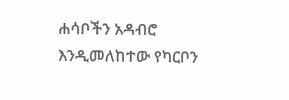ሐሳቦችን አዳብሮ እንዲመለከተው የካርቦን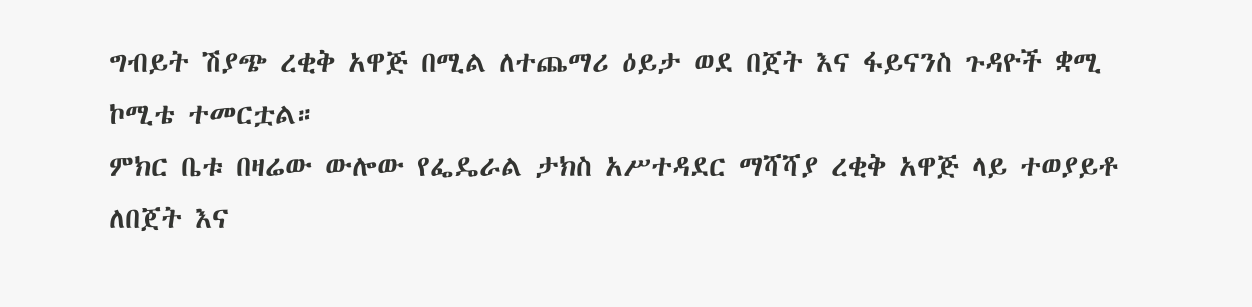ግብይት ሽያጭ ረቂቅ አዋጅ በሚል ለተጨማሪ ዕይታ ወደ በጀት እና ፋይናንስ ጉዳዮች ቋሚ ኮሚቴ ተመርቷል።
ምክር ቤቱ በዛሬው ውሎው የፌዴራል ታክስ አሥተዳደር ማሻሻያ ረቂቅ አዋጅ ላይ ተወያይቶ ለበጀት እና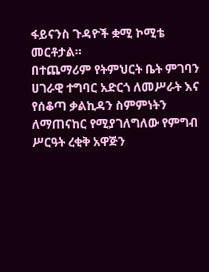ፋይናንስ ጉዳዮች ቋሚ ኮሚቴ መርቶታል።
በተጨማሪም የትምህርት ቤት ምገባን ሀገራዊ ተግባር አድርጎ ለመሥራት እና የሰቆጣ ቃልኪዳን ስምምነትን ለማጠናከር የሚያገለግለው የምግብ ሥርዓት ረቂቅ አዋጅን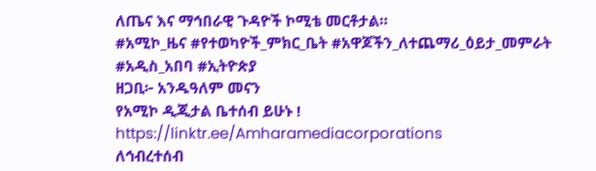ለጤና እና ማኅበራዊ ጉዳዮች ኮሚቴ መርቶታል።
#አሚኮ_ዜና #የተወካዮች_ምክር_ቤት #አዋጆችን_ለተጨማሪ_ዕይታ_መምራት #አዲስ_አበባ #ኢትዮጵያ
ዘጋቢ፦ አንዱዓለም መናን
የአሚኮ ዲጂታል ቤተሰብ ይሁኑ !
https://linktr.ee/Amharamediacorporations
ለኅብረተሰብ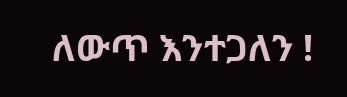ለውጥ እንተጋለን !